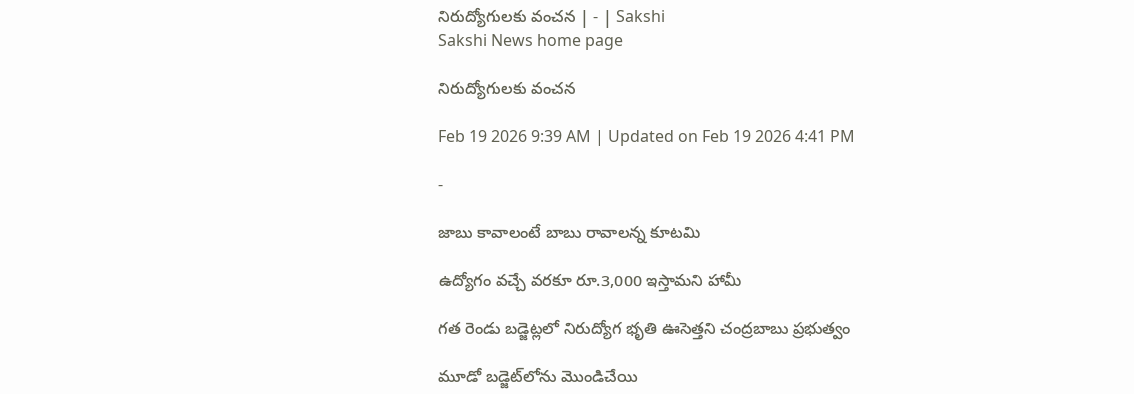నిరుద్యోగులకు వంచన | - | Sakshi
Sakshi News home page

నిరుద్యోగులకు వంచన

Feb 19 2026 9:39 AM | Updated on Feb 19 2026 4:41 PM

-

జాబు కావాలంటే బాబు రావాలన్న కూటమి

ఉద్యోగం వచ్చే వరకూ రూ.3,000 ఇస్తామని హామీ

గత రెండు బడ్జెట్లలో నిరుద్యోగ భృతి ఊసెత్తని చంద్రబాబు ప్రభుత్వం

మూడో బడ్జెట్‌లోను మొండిచేయి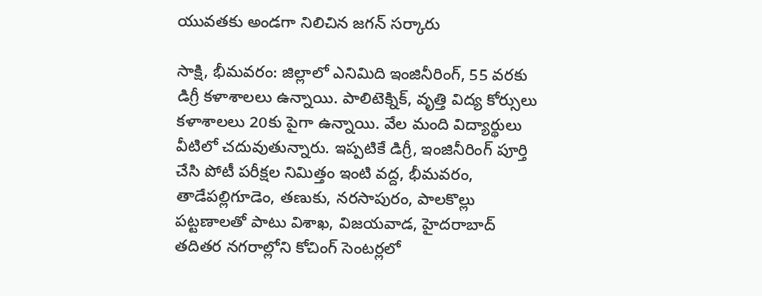యువతకు అండగా నిలిచిన జగన్‌ సర్కారు

సాక్షి, భీమవరం: జిల్లాలో ఎనిమిది ఇంజినీరింగ్‌, 55 వరకు డిగ్రీ కళాశాలలు ఉన్నాయి. పాలిటెక్నిక్‌, వృత్తి విద్య కోర్సులు కళాశాలలు 20కు పైగా ఉన్నాయి. వేల మంది విద్యార్థులు వీటిలో చదువుతున్నారు. ఇప్పటికే డిగ్రీ, ఇంజినీరింగ్‌ పూర్తి చేసి పోటీ పరీక్షల నిమిత్తం ఇంటి వద్ద, భీమవరం, తాడేపల్లిగూడెం, తణుకు, నరసాపురం, పాలకొల్లు పట్టణాలతో పాటు విశాఖ, విజయవాడ, హైదరాబాద్‌ తదితర నగరాల్లోని కోచింగ్‌ సెంటర్లలో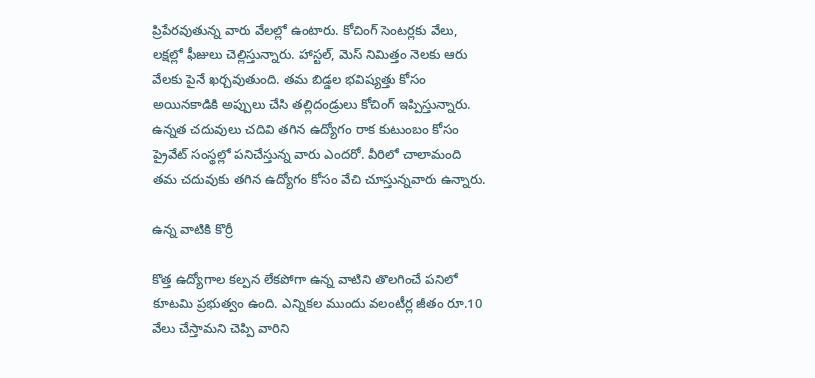ప్రిపేరవుతున్న వారు వేలల్లో ఉంటారు. కోచింగ్‌ సెంటర్లకు వేలు, లక్షల్లో ఫీజులు చెల్లిస్తున్నారు. హాస్టల్‌, మెస్‌ నిమిత్తం నెలకు ఆరు వేలకు పైనే ఖర్చవుతుంది. తమ బిడ్డల భవిష్యత్తు కోసం అయినకాడికి అప్పులు చేసి తల్లిదండ్రులు కోచింగ్‌ ఇప్పిస్తున్నారు. ఉన్నత చదువులు చదివి తగిన ఉద్యోగం రాక కుటుంబం కోసం ప్రైవేట్‌ సంస్థల్లో పనిచేస్తున్న వారు ఎందరో. వీరిలో చాలామంది తమ చదువుకు తగిన ఉద్యోగం కోసం వేచి చూస్తున్నవారు ఉన్నారు.

ఉన్న వాటికి కొర్రీ

కొత్త ఉద్యోగాల కల్పన లేకపోగా ఉన్న వాటిని తొలగించే పనిలో కూటమి ప్రభుత్వం ఉంది. ఎన్నికల ముందు వలంటీర్ల జీతం రూ.10 వేలు చేస్తామని చెప్పి వారిని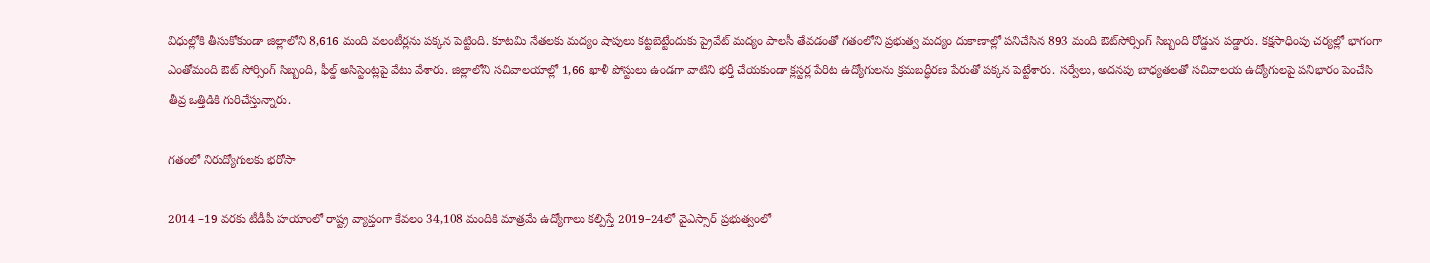విధుల్లోకి తీసుకోకుండా జిల్లాలోని 8,616 మంది వలంటీర్లను పక్కన పెట్టింది. కూటమి నేతలకు మద్యం షాపులు కట్టబెట్టేందుకు ప్రైవేట్‌ మద్యం పాలసీ తేవడంతో గతంలోని ప్రభుత్వ మద్యం దుకాణాల్లో పనిచేసిన 893 మంది ఔట్‌సోర్సింగ్‌ సిబ్బంది రోడ్డున పడ్డారు. కక్షసాధింపు చర్యల్లో భాగంగా ఎంతోమంది ఔట్‌ సోర్సింగ్‌ సిబ్బంది, ఫీల్డ్‌ అసిస్టెంట్లపై వేటు వేశారు. జిల్లాలోని సచివాలయాల్లో 1,66 ఖాళీ పోస్టులు ఉండగా వాటిని భర్తీ చేయకుండా క్లస్టర్ల పేరిట ఉద్యోగులను క్రమబద్ధీరణ పేరుతో పక్కన పెట్టేశారు. సర్వేలు, అదనపు బాధ్యతలతో సచివాలయ ఉద్యోగులపై పనిభారం పెంచేసి తీవ్ర ఒత్తిడికి గురిచేస్తున్నారు.

గతంలో నిరుద్యోగులకు భరోసా

2014 –19 వరకు టీడీపీ హయాంలో రాష్ట్ర వ్యాప్తంగా కేవలం 34,108 మందికి మాత్రమే ఉద్యోగాలు కల్పిస్తే 2019–24లో వైఎస్సార్‌ ప్రభుత్వంలో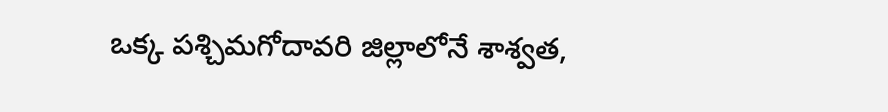ఒక్క పశ్చిమగోదావరి జిల్లాలోనే శాశ్వత,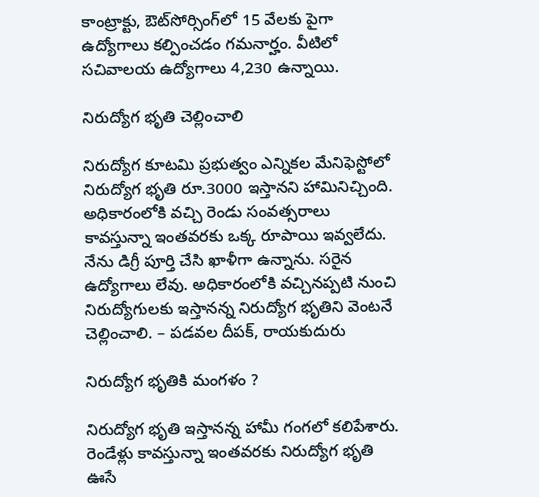కాంట్రాక్టు, ఔట్‌సోర్సింగ్‌లో 15 వేలకు పైగా ఉద్యోగాలు కల్పించడం గమనార్హం. వీటిలో సచివాలయ ఉద్యోగాలు 4,230 ఉన్నాయి.

నిరుద్యోగ భృతి చెల్లించాలి

నిరుద్యోగ కూటమి ప్రభుత్వం ఎన్నికల మేనిఫెస్టోలో నిరుద్యోగ భృతి రూ.3000 ఇస్తానని హామినిచ్చింది. అధికారంలోకి వచ్చి రెండు సంవత్సరాలు కావస్తున్నా ఇంతవరకు ఒక్క రూపాయి ఇవ్వలేదు. నేను డిగ్రీ పూర్తి చేసి ఖాళీగా ఉన్నాను. సరైన ఉద్యోగాలు లేవు. అధికారంలోకి వచ్చినప్పటి నుంచి నిరుద్యోగులకు ఇస్తానన్న నిరుద్యోగ భృతిని వెంటనే చెల్లించాలి. – పడవల దీపక్‌, రాయకుదురు

నిరుద్యోగ భృతికి మంగళం ?

నిరుద్యోగ భృతి ఇస్తానన్న హామీ గంగలో కలిపేశారు. రెండేళ్లు కావస్తున్నా ఇంతవరకు నిరుద్యోగ భృతి ఊసే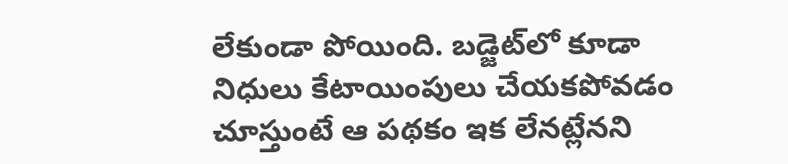లేకుండా పోయింది. బడ్జెట్‌లో కూడా నిధులు కేటాయింపులు చేయకపోవడం చూస్తుంటే ఆ పథకం ఇక లేనట్లేనని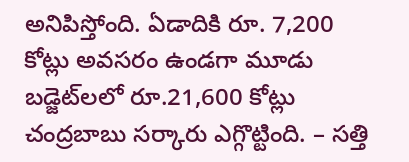అనిపిస్తోంది. ఏడాదికి రూ. 7,200 కోట్లు అవసరం ఉండగా మూడు బడ్జెట్‌లలో రూ.21,600 కోట్లు చంద్రబాబు సర్కారు ఎగ్గొట్టింది. – సత్తి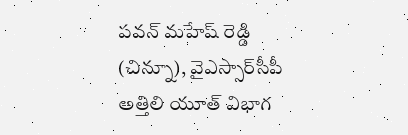పవన్‌ మహేష్‌ రెడ్డి (చిన్నూ), వైఎస్సార్‌సీపీ అత్తిలి యూత్‌ విభాగ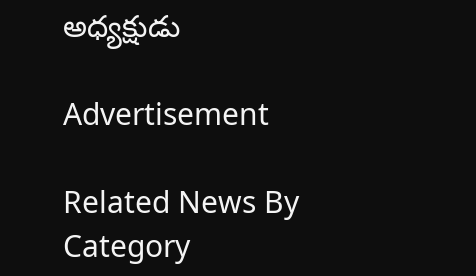అధ్యక్షుడు

Advertisement

Related News By Category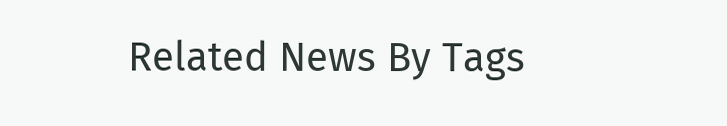Related News By Tags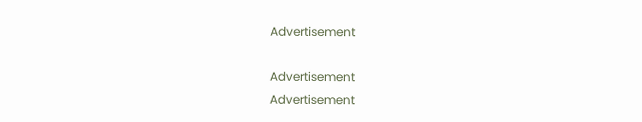Advertisement

Advertisement
Advertisement